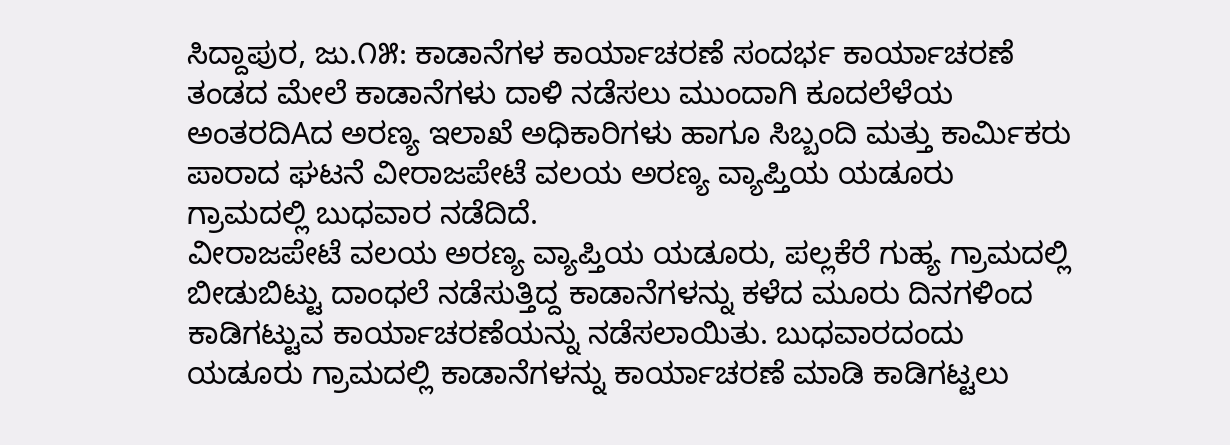ಸಿದ್ದಾಪುರ, ಜು.೧೫: ಕಾಡಾನೆಗಳ ಕಾರ್ಯಾಚರಣೆ ಸಂದರ್ಭ ಕಾರ್ಯಾಚರಣೆ ತಂಡದ ಮೇಲೆ ಕಾಡಾನೆಗಳು ದಾಳಿ ನಡೆಸಲು ಮುಂದಾಗಿ ಕೂದಲೆಳೆಯ ಅಂತರದಿAದ ಅರಣ್ಯ ಇಲಾಖೆ ಅಧಿಕಾರಿಗಳು ಹಾಗೂ ಸಿಬ್ಬಂದಿ ಮತ್ತು ಕಾರ್ಮಿಕರು ಪಾರಾದ ಘಟನೆ ವೀರಾಜಪೇಟೆ ವಲಯ ಅರಣ್ಯ ವ್ಯಾಪ್ತಿಯ ಯಡೂರು ಗ್ರಾಮದಲ್ಲಿ ಬುಧವಾರ ನಡೆದಿದೆ.
ವೀರಾಜಪೇಟೆ ವಲಯ ಅರಣ್ಯ ವ್ಯಾಪ್ತಿಯ ಯಡೂರು, ಪಲ್ಲಕೆರೆ ಗುಹ್ಯ ಗ್ರಾಮದಲ್ಲಿ ಬೀಡುಬಿಟ್ಟು ದಾಂಧಲೆ ನಡೆಸುತ್ತಿದ್ದ ಕಾಡಾನೆಗಳನ್ನು ಕಳೆದ ಮೂರು ದಿನಗಳಿಂದ ಕಾಡಿಗಟ್ಟುವ ಕಾರ್ಯಾಚರಣೆಯನ್ನು ನಡೆಸಲಾಯಿತು. ಬುಧವಾರದಂದು ಯಡೂರು ಗ್ರಾಮದಲ್ಲಿ ಕಾಡಾನೆಗಳನ್ನು ಕಾರ್ಯಾಚರಣೆ ಮಾಡಿ ಕಾಡಿಗಟ್ಟಲು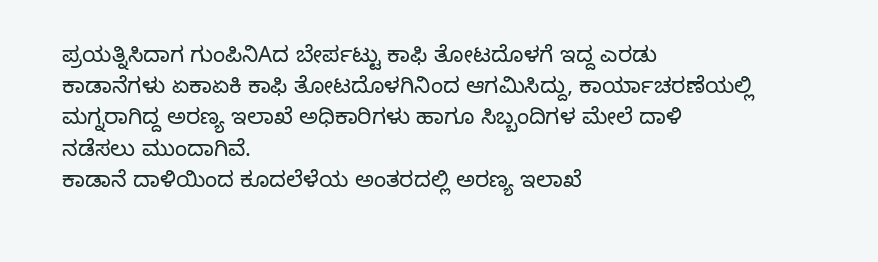ಪ್ರಯತ್ನಿಸಿದಾಗ ಗುಂಪಿನಿAದ ಬೇರ್ಪಟ್ಟು ಕಾಫಿ ತೋಟದೊಳಗೆ ಇದ್ದ ಎರಡು ಕಾಡಾನೆಗಳು ಏಕಾಏಕಿ ಕಾಫಿ ತೋಟದೊಳಗಿನಿಂದ ಆಗಮಿಸಿದ್ದು, ಕಾರ್ಯಾಚರಣೆಯಲ್ಲಿ ಮಗ್ನರಾಗಿದ್ದ ಅರಣ್ಯ ಇಲಾಖೆ ಅಧಿಕಾರಿಗಳು ಹಾಗೂ ಸಿಬ್ಬಂದಿಗಳ ಮೇಲೆ ದಾಳಿ ನಡೆಸಲು ಮುಂದಾಗಿವೆ.
ಕಾಡಾನೆ ದಾಳಿಯಿಂದ ಕೂದಲೆಳೆಯ ಅಂತರದಲ್ಲಿ ಅರಣ್ಯ ಇಲಾಖೆ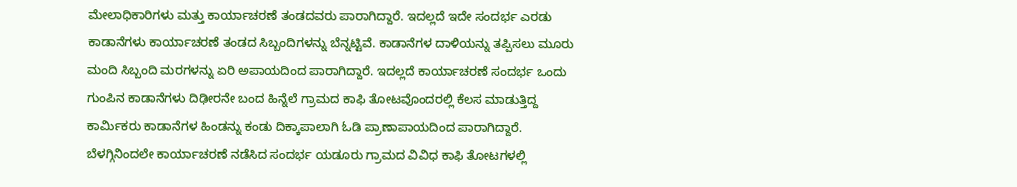ಮೇಲಾಧಿಕಾರಿಗಳು ಮತ್ತು ಕಾರ್ಯಾಚರಣೆ ತಂಡದವರು ಪಾರಾಗಿದ್ದಾರೆ. ಇದಲ್ಲದೆ ಇದೇ ಸಂದರ್ಭ ಎರಡು ಕಾಡಾನೆಗಳು ಕಾರ್ಯಾಚರಣೆ ತಂಡದ ಸಿಬ್ಬಂದಿಗಳನ್ನು ಬೆನ್ನಟ್ಟಿವೆ. ಕಾಡಾನೆಗಳ ದಾಳಿಯನ್ನು ತಪ್ಪಿಸಲು ಮೂರು ಮಂದಿ ಸಿಬ್ಬಂದಿ ಮರಗಳನ್ನು ಏರಿ ಅಪಾಯದಿಂದ ಪಾರಾಗಿದ್ದಾರೆ. ಇದಲ್ಲದೆ ಕಾರ್ಯಾಚರಣೆ ಸಂದರ್ಭ ಒಂದು ಗುಂಪಿನ ಕಾಡಾನೆಗಳು ದಿಢೀರನೇ ಬಂದ ಹಿನ್ನೆಲೆ ಗ್ರಾಮದ ಕಾಫಿ ತೋಟವೊಂದರಲ್ಲಿ ಕೆಲಸ ಮಾಡುತ್ತಿದ್ದ ಕಾರ್ಮಿಕರು ಕಾಡಾನೆಗಳ ಹಿಂಡನ್ನು ಕಂಡು ದಿಕ್ಕಾಪಾಲಾಗಿ ಓಡಿ ಪ್ರಾಣಾಪಾಯದಿಂದ ಪಾರಾಗಿದ್ದಾರೆ.
ಬೆಳಗ್ಗಿನಿಂದಲೇ ಕಾರ್ಯಾಚರಣೆ ನಡೆಸಿದ ಸಂದರ್ಭ ಯಡೂರು ಗ್ರಾಮದ ವಿವಿಧ ಕಾಫಿ ತೋಟಗಳಲ್ಲಿ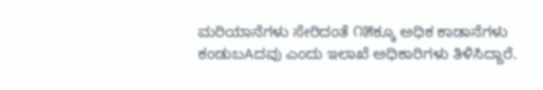ಮರಿಯಾನೆಗಳು ಸೇರಿದಂತೆ ೧೫ಕ್ಕೂ ಅಧಿಕ ಕಾಡಾನೆಗಳು ಕಂಡುಬAದವು ಎಂದು ಇಲಾಖೆ ಅಧಿಕಾರಿಗಳು ತಿಳಿಸಿದ್ದಾರೆ.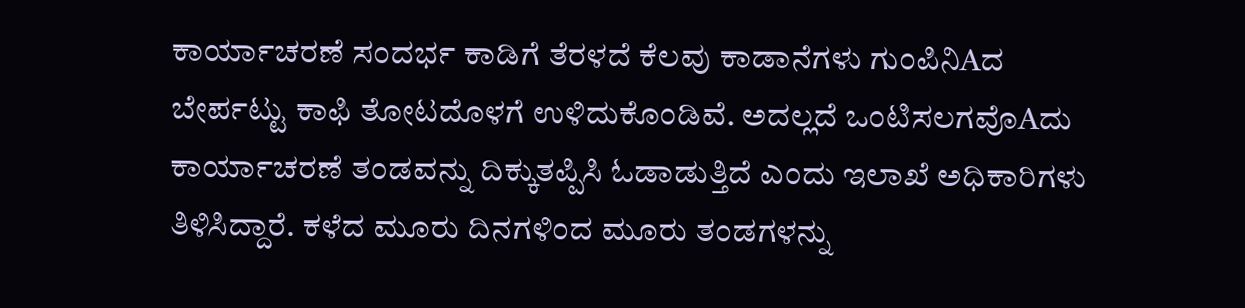ಕಾರ್ಯಾಚರಣೆ ಸಂದರ್ಭ ಕಾಡಿಗೆ ತೆರಳದೆ ಕೆಲವು ಕಾಡಾನೆಗಳು ಗುಂಪಿನಿAದ ಬೇರ್ಪಟ್ಟು ಕಾಫಿ ತೋಟದೊಳಗೆ ಉಳಿದುಕೊಂಡಿವೆ. ಅದಲ್ಲದೆ ಒಂಟಿಸಲಗವೊAದು ಕಾರ್ಯಾಚರಣೆ ತಂಡವನ್ನು ದಿಕ್ಕುತಪ್ಪಿಸಿ ಓಡಾಡುತ್ತಿದೆ ಎಂದು ಇಲಾಖೆ ಅಧಿಕಾರಿಗಳು ತಿಳಿಸಿದ್ದಾರೆ. ಕಳೆದ ಮೂರು ದಿನಗಳಿಂದ ಮೂರು ತಂಡಗಳನ್ನು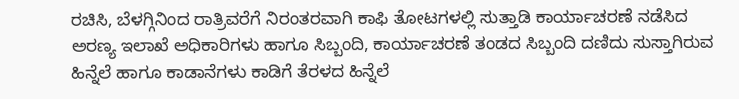ರಚಿಸಿ, ಬೆಳಗ್ಗಿನಿಂದ ರಾತ್ರಿವರೆಗೆ ನಿರಂತರವಾಗಿ ಕಾಫಿ ತೋಟಗಳಲ್ಲಿ ಸುತ್ತಾಡಿ ಕಾರ್ಯಾಚರಣೆ ನಡೆಸಿದ ಅರಣ್ಯ ಇಲಾಖೆ ಅಧಿಕಾರಿಗಳು ಹಾಗೂ ಸಿಬ್ಬಂದಿ, ಕಾರ್ಯಾಚರಣೆ ತಂಡದ ಸಿಬ್ಬಂದಿ ದಣಿದು ಸುಸ್ತಾಗಿರುವ ಹಿನ್ನೆಲೆ ಹಾಗೂ ಕಾಡಾನೆಗಳು ಕಾಡಿಗೆ ತೆರಳದ ಹಿನ್ನೆಲೆ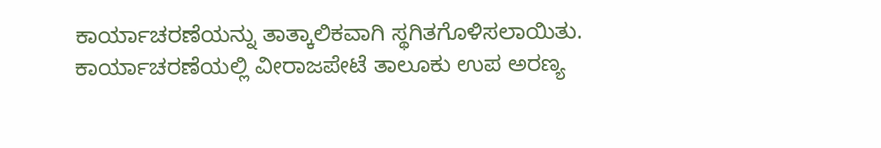ಕಾರ್ಯಾಚರಣೆಯನ್ನು ತಾತ್ಕಾಲಿಕವಾಗಿ ಸ್ಥಗಿತಗೊಳಿಸಲಾಯಿತು.
ಕಾರ್ಯಾಚರಣೆಯಲ್ಲಿ ವೀರಾಜಪೇಟೆ ತಾಲೂಕು ಉಪ ಅರಣ್ಯ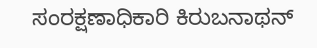ಸಂರಕ್ಷಣಾಧಿಕಾರಿ ಕಿರುಬನಾಥನ್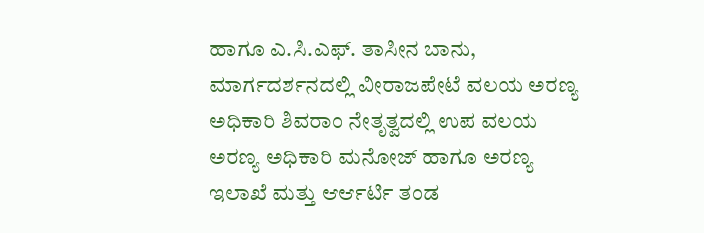ಹಾಗೂ ಎ.ಸಿ.ಎಫ್. ತಾಸೀನ ಬಾನು, ಮಾರ್ಗದರ್ಶನದಲ್ಲಿ ವೀರಾಜಪೇಟೆ ವಲಯ ಅರಣ್ಯ ಅಧಿಕಾರಿ ಶಿವರಾಂ ನೇತೃತ್ವದಲ್ಲಿ ಉಪ ವಲಯ ಅರಣ್ಯ ಅಧಿಕಾರಿ ಮನೋಜ್ ಹಾಗೂ ಅರಣ್ಯ ಇಲಾಖೆ ಮತ್ತು ಆರ್ಆರ್ಟಿ ತಂಡ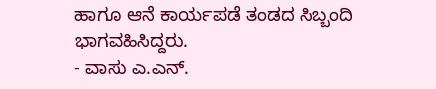ಹಾಗೂ ಆನೆ ಕಾರ್ಯಪಡೆ ತಂಡದ ಸಿಬ್ಬಂದಿ ಭಾಗವಹಿಸಿದ್ದರು.
- ವಾಸು ಎ.ಎನ್.